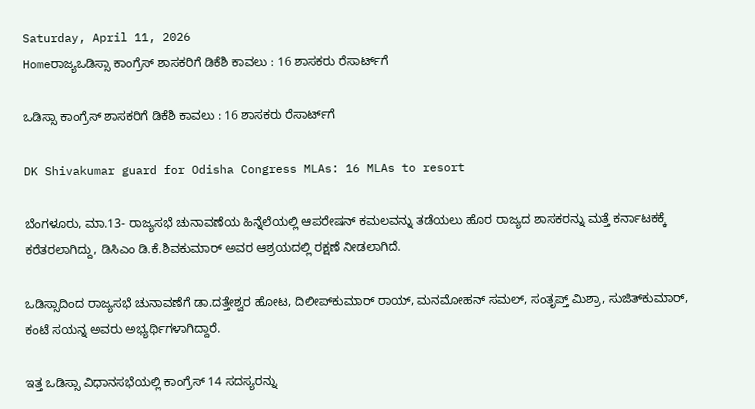Saturday, April 11, 2026
Homeರಾಜ್ಯಒಡಿಸ್ಸಾ ಕಾಂಗ್ರೆಸ್ ಶಾಸಕರಿಗೆ ಡಿಕೆಶಿ ಕಾವಲು : 16 ಶಾಸಕರು ರೆಸಾರ್ಟ್‌ಗೆ

ಒಡಿಸ್ಸಾ ಕಾಂಗ್ರೆಸ್ ಶಾಸಕರಿಗೆ ಡಿಕೆಶಿ ಕಾವಲು : 16 ಶಾಸಕರು ರೆಸಾರ್ಟ್‌ಗೆ

DK Shivakumar guard for Odisha Congress MLAs: 16 MLAs to resort

ಬೆಂಗಳೂರು, ಮಾ.13- ರಾಜ್ಯಸಭೆ ಚುನಾವಣೆಯ ಹಿನ್ನೆಲೆಯಲ್ಲಿ ಆಪರೇಷನ್‌ ಕಮಲವನ್ನು ತಡೆಯಲು ಹೊರ ರಾಜ್ಯದ ಶಾಸಕರನ್ನು ಮತ್ತೆ ಕರ್ನಾಟಕಕ್ಕೆ ಕರೆತರಲಾಗಿದ್ದು, ಡಿಸಿಎಂ ಡಿ.ಕೆ.ಶಿವಕುಮಾರ್‌ ಅವರ ಆಶ್ರಯದಲ್ಲಿ ರಕ್ಷಣೆ ನೀಡಲಾಗಿದೆ.

ಒಡಿಸ್ಸಾದಿಂದ ರಾಜ್ಯಸಭೆ ಚುನಾವಣೆಗೆ ಡಾ.ದತ್ತೇಶ್ವರ ಹೋಟ, ದಿಲೀಪ್‌ಕುಮಾರ್‌ ರಾಯ್‌, ಮನಮೋಹನ್‌ ಸಮಲ್‌, ಸಂತೃಪ್ತ್ ಮಿಶ್ರಾ, ಸುಜಿತ್‌ಕುಮಾರ್‌, ಕಂಟೆ ಸಯನ್ನ ಅವರು ಅಭ್ಯರ್ಥಿಗಳಾಗಿದ್ದಾರೆ.

ಇತ್ತ ಒಡಿಸ್ಸಾ ವಿಧಾನಸಭೆಯಲ್ಲಿ ಕಾಂಗ್ರೆಸ್‌‍ 14 ಸದಸ್ಯರನ್ನು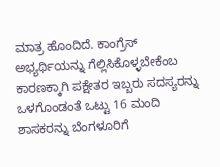ಮಾತ್ರ ಹೊಂದಿದೆ. ಕಾಂಗ್ರೆಸ್‌‍ ಅಭ್ಯರ್ಥಿಯನ್ನು ಗೆಲ್ಲಿಸಿಕೊಳ್ಳಬೇಕೆಂಬ ಕಾರಣಕ್ಕಾಗಿ ಪಕ್ಷೇತರ ಇಬ್ಬರು ಸದಸ್ಯರನ್ನು ಒಳಗೊಂಡಂತೆ ಒಟ್ಟು 16 ಮಂದಿ ಶಾಸಕರನ್ನು ಬೆಂಗಳೂರಿಗೆ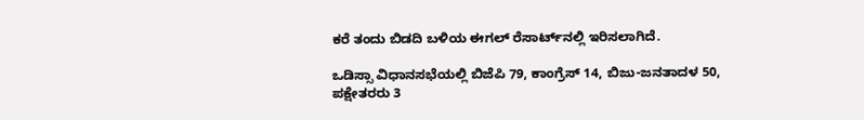ಕರೆ ತಂದು ಬಿಡದಿ ಬಳಿಯ ಈಗಲ್‌ ರೆಸಾರ್ಟ್‌ನಲ್ಲಿ ಇರಿಸಲಾಗಿದೆ.

ಒಡಿಸ್ಸಾ ವಿಧಾನಸಭೆಯಲ್ಲಿ ಬಿಜೆಪಿ 79, ಕಾಂಗ್ರೆಸ್‌‍ 14, ಬಿಜು-ಜನತಾದಳ 50, ಪಕ್ಷೇತರರು 3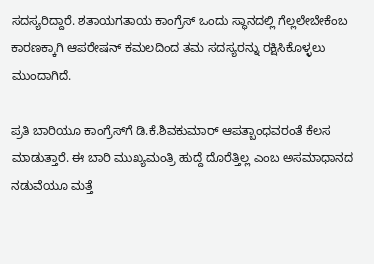ಸದಸ್ಯರಿದ್ದಾರೆ. ಶತಾಯಗತಾಯ ಕಾಂಗ್ರೆಸ್‌‍ ಒಂದು ಸ್ಥಾನದಲ್ಲಿ ಗೆಲ್ಲಲೇಬೇಕೆಂಬ ಕಾರಣಕ್ಕಾಗಿ ಆಪರೇಷನ್‌ ಕಮಲದಿಂದ ತಮ ಸದಸ್ಯರನ್ನು ರಕ್ಷಿಸಿಕೊಳ್ಳಲು ಮುಂದಾಗಿದೆ.

ಪ್ರತಿ ಬಾರಿಯೂ ಕಾಂಗ್ರೆಸ್‌‍ಗೆ ಡಿ.ಕೆ.ಶಿವಕುಮಾರ್‌ ಆಪತ್ಬಾಂಧವರಂತೆ ಕೆಲಸ ಮಾಡುತ್ತಾರೆ. ಈ ಬಾರಿ ಮುಖ್ಯಮಂತ್ರಿ ಹುದ್ದೆ ದೊರೆತ್ತಿಲ್ಲ ಎಂಬ ಅಸಮಾಧಾನದ ನಡುವೆಯೂ ಮತ್ತೆ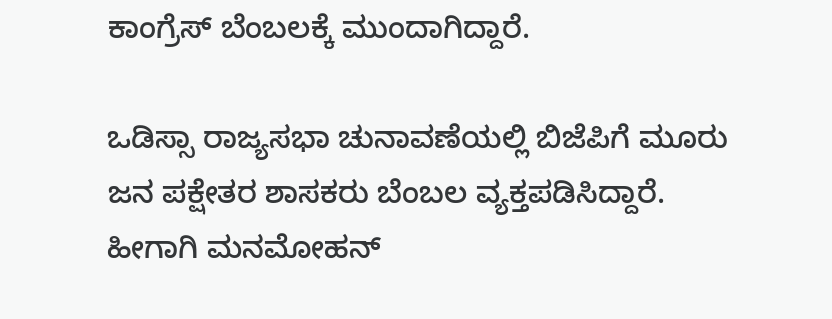ಕಾಂಗ್ರೆಸ್‌‍ ಬೆಂಬಲಕ್ಕೆ ಮುಂದಾಗಿದ್ದಾರೆ.

ಒಡಿಸ್ಸಾ ರಾಜ್ಯಸಭಾ ಚುನಾವಣೆಯಲ್ಲಿ ಬಿಜೆಪಿಗೆ ಮೂರು ಜನ ಪಕ್ಷೇತರ ಶಾಸಕರು ಬೆಂಬಲ ವ್ಯಕ್ತಪಡಿಸಿದ್ದಾರೆ. ಹೀಗಾಗಿ ಮನಮೋಹನ್‌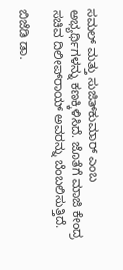ಸಮಲ್‌ ಮತ್ತು ಸುಜಿತ್‌ಕುಮಾರ್‌ ಎಂಬ ಅಭ್ಯರ್ಥಿಗಳನ್ನು ಕಣಕ್ಕಿಳಿಸಿದೆ. ಜೊತೆಗೆ ಮಾಜಿ ಕೇಂದ್ರ ಸಚಿವ ದಿಲೀಪ್‌ರಾಯ್‌ ಅವರನ್ನು ಬೆಂಬಲಿಸುತ್ತಿದೆ.

ಬಿಜೆಡಿ ಡಾ.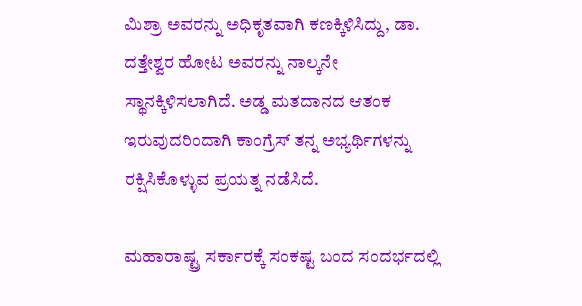ಮಿಶ್ರಾ ಅವರನ್ನು ಅಧಿಕೃತವಾಗಿ ಕಣಕ್ಕಿಳಿಸಿದ್ದು, ಡಾ. ದತ್ತೇಶ್ವರ ಹೋಟ ಅವರನ್ನು ನಾಲ್ಕನೇ ಸ್ಥಾನಕ್ಕಿಳಿಸಲಾಗಿದೆ. ಅಡ್ಡ ಮತದಾನದ ಆತಂಕ ಇರುವುದರಿಂದಾಗಿ ಕಾಂಗ್ರೆಸ್‌‍ ತನ್ನ ಅಭ್ಯರ್ಥಿಗಳನ್ನು ರಕ್ಷಿಸಿಕೊಳ್ಳುವ ಪ್ರಯತ್ನ ನಡೆಸಿದೆ.

ಮಹಾರಾಷ್ಟ್ರ ಸರ್ಕಾರಕ್ಕೆ ಸಂಕಷ್ಟ ಬಂದ ಸಂದರ್ಭದಲ್ಲಿ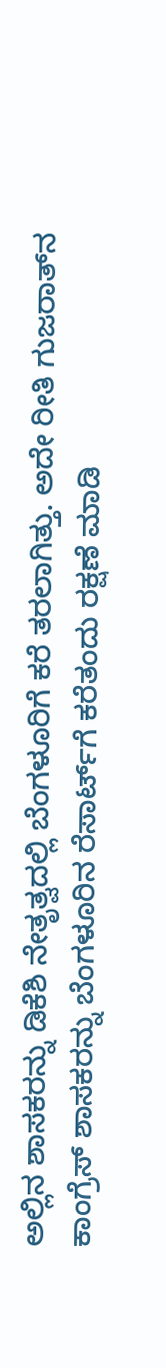ಅಲ್ಲಿನ ಶಾಸಕರನ್ನು ಡಿಕೆಶಿ ನೇತೃತ್ವದಲ್ಲಿ ಬೆಂಗಳೂರಿಗೆ ಕರೆ ತರಲಾಗಿತ್ತು. ಅದೇ ರೀತಿ ಗುಜರಾತ್‌ನ ಕಾಂಗ್ರೆಸ್‌‍ ಶಾಸಕರನ್ನು ಬೆಂಗಳೂರಿನ ರೆಸಾರ್ಟ್‌ಗೆ ಕರೆತಂದು ರಕ್ಷಣೆ ಮಾಡಿ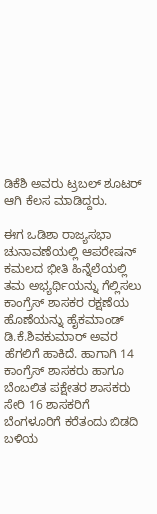ಡಿಕೆಶಿ ಅವರು ಟ್ರಬಲ್‌ ಶೂಟರ್‌ ಆಗಿ ಕೆಲಸ ಮಾಡಿದ್ದರು.

ಈಗ ಒಡಿಶಾ ರಾಜ್ಯಸಭಾ ಚುನಾವಣೆಯಲ್ಲಿ ಆಪರೇಷನ್‌ ಕಮಲದ ಭೀತಿ ಹಿನ್ನೆಲೆಯಲ್ಲಿ ತಮ ಅಭ್ಯರ್ಥಿಯನ್ನು ಗೆಲ್ಲಿಸಲು ಕಾಂಗ್ರೆಸ್‌‍ ಶಾಸಕರ ರಕ್ಷಣೆಯ ಹೊಣೆಯನ್ನು ಹೈಕಮಾಂಡ್‌ ಡಿ.ಕೆ.ಶಿವಕುಮಾರ್‌ ಅವರ ಹೆಗಲಿಗೆ ಹಾಕಿದೆ. ಹಾಗಾಗಿ 14 ಕಾಂಗ್ರೆಸ್‌‍ ಶಾಸಕರು ಹಾಗೂ ಬೆಂಬಲಿತ ಪಕ್ಷೇತರ ಶಾಸಕರು ಸೇರಿ 16 ಶಾಸಕರಿಗೆ ಬೆಂಗಳೂರಿಗೆ ಕರೆತಂದು ಬಿಡದಿ ಬಳಿಯ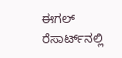ಈಗಲ್‌ ರೆಸಾರ್ಟ್‌ನಲ್ಲಿ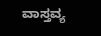ವಾಸ್ತವ್ಯ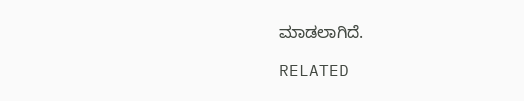ಮಾಡಲಾಗಿದೆ.

RELATED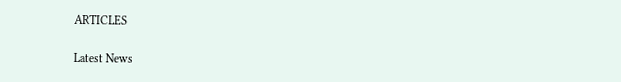ARTICLES

Latest News